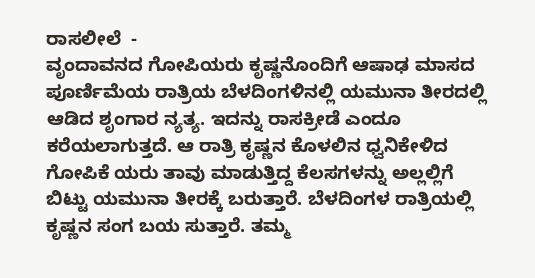ರಾಸಲೀಲೆ  -
ವೃಂದಾವನದ ಗೋಪಿಯರು ಕೃಷ್ಣನೊಂದಿಗೆ ಆಷಾಢ ಮಾಸದ ಪೂರ್ಣಿಮೆಯ ರಾತ್ರಿಯ ಬೆಳದಿಂಗಳಿನಲ್ಲಿ ಯಮುನಾ ತೀರದಲ್ಲಿ ಆಡಿದ ಶೃಂಗಾರ ನ್ಯತ್ಯ. ಇದನ್ನು ರಾಸಕ್ರೀಡೆ ಎಂದೂ ಕರೆಯಲಾಗುತ್ತದೆ. ಆ ರಾತ್ರಿ ಕೃಷ್ಣನ ಕೊಳಲಿನ ಧ್ವನಿಕೇಳಿದ ಗೋಪಿಕೆ ಯರು ತಾವು ಮಾಡುತ್ತಿದ್ದ ಕೆಲಸಗಳನ್ನು ಅಲ್ಲಲ್ಲಿಗೆ ಬಿಟ್ಟು ಯಮುನಾ ತೀರಕ್ಕೆ ಬರುತ್ತಾರೆ. ಬೆಳದಿಂಗಳ ರಾತ್ರಿಯಲ್ಲಿ ಕೃಷ್ಣನ ಸಂಗ ಬಯ ಸುತ್ತಾರೆ. ತಮ್ಮ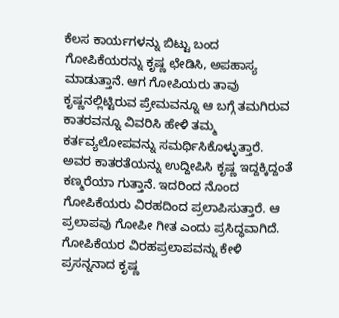ಕೆಲಸ ಕಾರ್ಯಗಳನ್ನು ಬಿಟ್ಟು ಬಂದ ಗೋಪಿಕೆಯರನ್ನು ಕೃಷ್ಣ ಛೇಡಿಸಿ, ಅಪಹಾಸ್ಯ ಮಾಡುತ್ತಾನೆ. ಆಗ ಗೋಪಿಯರು ತಾವು ಕೃಷ್ಣನಲ್ಲಿಟ್ಟಿರುವ ಪ್ರೇಮವನ್ನೂ ಆ ಬಗ್ಗೆ ತಮಗಿರುವ ಕಾತರವನ್ನೂ ವಿವರಿಸಿ ಹೇಳಿ ತಮ್ಮ ಕರ್ತವ್ಯಲೋಪವನ್ನು ಸಮರ್ಥಿಸಿಕೊಳ್ಳುತ್ತಾರೆ. ಅವರ ಕಾತರತೆಯನ್ನು ಉದ್ದೀಪಿಸಿ ಕೃಷ್ಣ ಇದ್ದಕ್ಕಿದ್ದಂತೆ ಕಣ್ಮರೆಯಾ ಗುತ್ತಾನೆ. ಇದರಿಂದ ನೊಂದ ಗೋಪಿಕೆಯರು ವಿರಹದಿಂದ ಪ್ರಲಾಪಿಸುತ್ತಾರೆ. ಆ ಪ್ರಲಾಪವು ಗೋಪೀ ಗೀತ ಎಂದು ಪ್ರಸಿದ್ಧವಾಗಿದೆ. ಗೋಪಿಕೆಯರ ವಿರಹಪ್ರಲಾಪವನ್ನು ಕೇಳಿ ಪ್ರಸನ್ನನಾದ ಕೃಷ್ಣ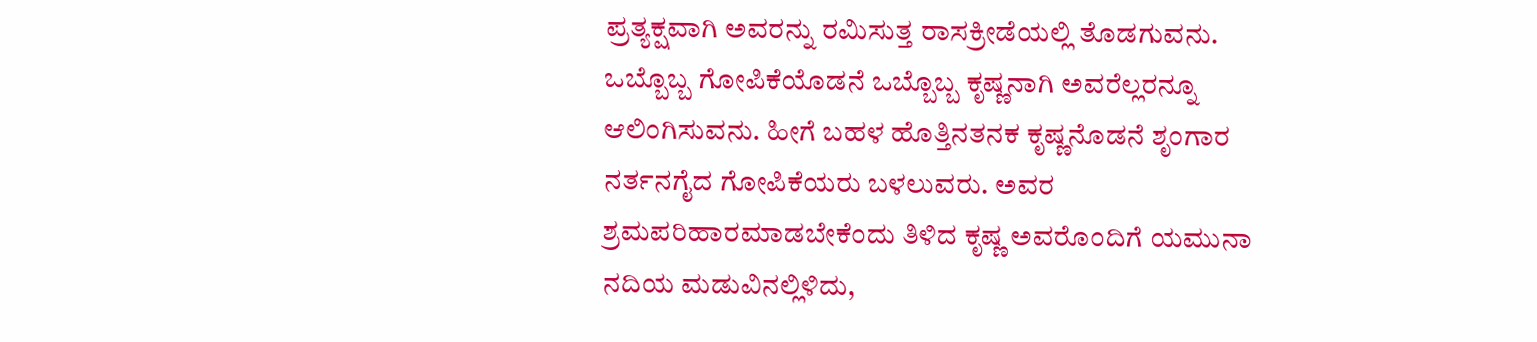ಪ್ರತ್ಯಕ್ಷವಾಗಿ ಅವರನ್ನು ರಮಿಸುತ್ತ ರಾಸಕ್ರೀಡೆಯಲ್ಲಿ ತೊಡಗುವನು. ಒಬ್ಬೊಬ್ಬ ಗೋಪಿಕೆಯೊಡನೆ ಒಬ್ಬೊಬ್ಬ ಕೃಷ್ಣನಾಗಿ ಅವರೆಲ್ಲರನ್ನೂ ಆಲಿಂಗಿಸುವನು. ಹೀಗೆ ಬಹಳ ಹೊತ್ತಿನತನಕ ಕೃಷ್ಣನೊಡನೆ ಶೃಂಗಾರ ನರ್ತನಗೈದ ಗೋಪಿಕೆಯರು ಬಳಲುವರು. ಅವರ ಶ್ರಮಪರಿಹಾರಮಾಡಬೇಕೆಂದು ತಿಳಿದ ಕೃಷ್ಣ ಅವರೊಂದಿಗೆ ಯಮುನಾ ನದಿಯ ಮಡುವಿನಲ್ಲಿಳಿದು,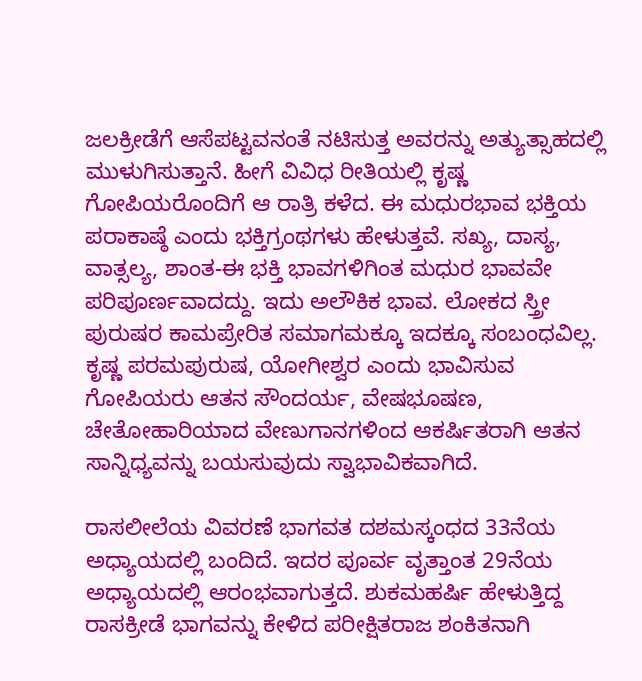ಜಲಕ್ರೀಡೆಗೆ ಆಸೆಪಟ್ಟವನಂತೆ ನಟಿಸುತ್ತ ಅವರನ್ನು ಅತ್ಯುತ್ಸಾಹದಲ್ಲಿ ಮುಳುಗಿಸುತ್ತಾನೆ. ಹೀಗೆ ವಿವಿಧ ರೀತಿಯಲ್ಲಿ ಕೃಷ್ಣ  ಗೋಪಿಯರೊಂದಿಗೆ ಆ ರಾತ್ರಿ ಕಳೆದ. ಈ ಮಧುರಭಾವ ಭಕ್ತಿಯ ಪರಾಕಾಷ್ಠೆ ಎಂದು ಭಕ್ತಿಗ್ರಂಥಗಳು ಹೇಳುತ್ತವೆ. ಸಖ್ಯ, ದಾಸ್ಯ, ವಾತ್ಸಲ್ಯ, ಶಾಂತ-ಈ ಭಕ್ತಿ ಭಾವಗಳಿಗಿಂತ ಮಧುರ ಭಾವವೇ ಪರಿಪೂರ್ಣವಾದದ್ದು. ಇದು ಅಲೌಕಿಕ ಭಾವ. ಲೋಕದ ಸ್ತ್ರೀ ಪುರುಷರ ಕಾಮಪ್ರೇರಿತ ಸಮಾಗಮಕ್ಕೂ ಇದಕ್ಕೂ ಸಂಬಂಧವಿಲ್ಲ. ಕೃಷ್ಣ ಪರಮಪುರುಷ, ಯೋಗೀಶ್ವರ ಎಂದು ಭಾವಿಸುವ ಗೋಪಿಯರು ಆತನ ಸೌಂದರ್ಯ, ವೇಷಭೂಷಣ, ಚೇತೋಹಾರಿಯಾದ ವೇಣುಗಾನಗಳಿಂದ ಆಕರ್ಷಿತರಾಗಿ ಆತನ ಸಾನ್ನಿಧ್ಯವನ್ನು ಬಯಸುವುದು ಸ್ವಾಭಾವಿಕವಾಗಿದೆ.

ರಾಸಲೀಲೆಯ ವಿವರಣೆ ಭಾಗವತ ದಶಮಸ್ಕಂಧದ 33ನೆಯ ಅಧ್ಯಾಯದಲ್ಲಿ ಬಂದಿದೆ. ಇದರ ಪೂರ್ವ ವೃತ್ತಾಂತ 29ನೆಯ ಅಧ್ಯಾಯದಲ್ಲಿ ಆರಂಭವಾಗುತ್ತದೆ. ಶುಕಮಹರ್ಷಿ ಹೇಳುತ್ತಿದ್ದ ರಾಸಕ್ರೀಡೆ ಭಾಗವನ್ನು ಕೇಳಿದ ಪರೀಕ್ಷಿತರಾಜ ಶಂಕಿತನಾಗಿ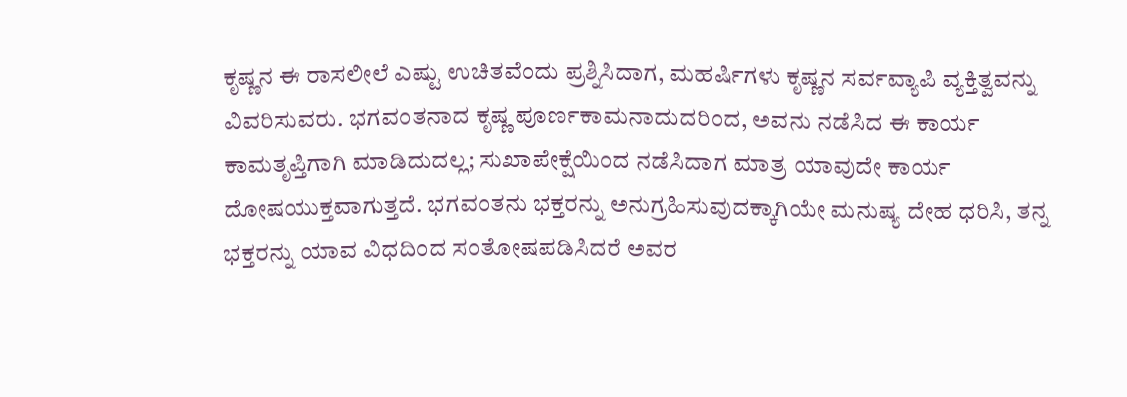ಕೃಷ್ಣನ ಈ ರಾಸಲೀಲೆ ಎಷ್ಟು ಉಚಿತವೆಂದು ಪ್ರಶ್ನಿಸಿದಾಗ, ಮಹರ್ಷಿಗಳು ಕೃಷ್ಣನ ಸರ್ವವ್ಯಾಪಿ ವ್ಯಕ್ತಿತ್ವವನ್ನು ವಿವರಿಸುವರು. ಭಗವಂತನಾದ ಕೃಷ್ಣ ಪೂರ್ಣಕಾಮನಾದುದರಿಂದ, ಅವನು ನಡೆಸಿದ ಈ ಕಾರ್ಯ ಕಾಮತೃಪ್ತಿಗಾಗಿ ಮಾಡಿದುದಲ್ಲ; ಸುಖಾಪೇಕ್ಷೆಯಿಂದ ನಡೆಸಿದಾಗ ಮಾತ್ರ ಯಾವುದೇ ಕಾರ್ಯ ದೋಷಯುಕ್ತವಾಗುತ್ತದೆ. ಭಗವಂತನು ಭಕ್ತರನ್ನು ಅನುಗ್ರಹಿಸುವುದಕ್ಕಾಗಿಯೇ ಮನುಷ್ಯ ದೇಹ ಧರಿಸಿ, ತನ್ನ ಭಕ್ತರನ್ನು ಯಾವ ವಿಧದಿಂದ ಸಂತೋಷಪಡಿಸಿದರೆ ಅವರ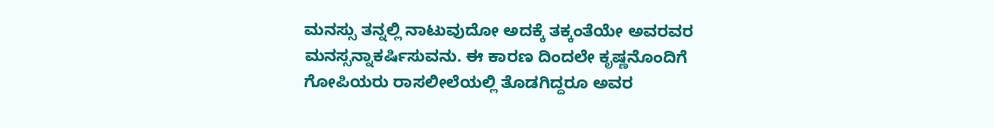ಮನಸ್ಸು ತನ್ನಲ್ಲಿ ನಾಟುವುದೋ ಅದಕ್ಕೆ ತಕ್ಕಂತೆಯೇ ಅವರವರ ಮನಸ್ಸನ್ನಾಕರ್ಷಿಸುವನು. ಈ ಕಾರಣ ದಿಂದಲೇ ಕೃಷ್ಣನೊಂದಿಗೆ ಗೋಪಿಯರು ರಾಸಲೀಲೆಯಲ್ಲಿ ತೊಡಗಿದ್ದರೂ ಅವರ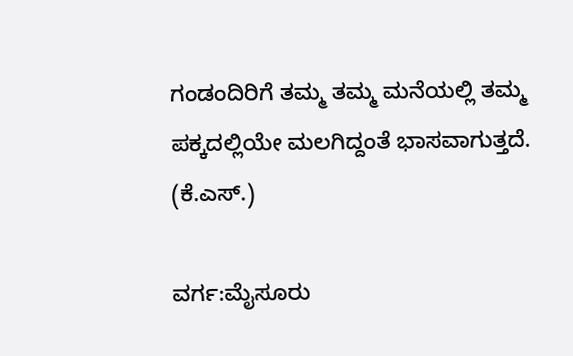ಗಂಡಂದಿರಿಗೆ ತಮ್ಮ ತಮ್ಮ ಮನೆಯಲ್ಲಿ ತಮ್ಮ ಪಕ್ಕದಲ್ಲಿಯೇ ಮಲಗಿದ್ದಂತೆ ಭಾಸವಾಗುತ್ತದೆ.
(ಕೆ.ಎಸ್.)

ವರ್ಗ:ಮೈಸೂರು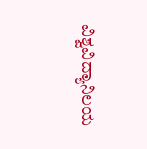ವಿಶ್ವವಿದ್ಯಾನಿಲಯ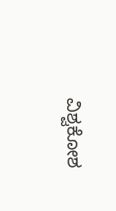ವಿಶ್ವಕೋಶ